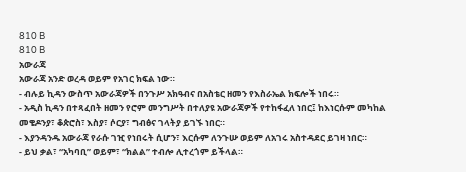810 B
810 B
አውራጃ
አውራጃ አንድ ወረዳ ወይም የአገር ክፍል ነው።
- ብሉይ ኪዳን ውስጥ አውራጃዎች በንጉሥ አክዓብና በአስቴር ዘመን የእስራኤል ክፍሎች ነበሩ።
- አዲስ ኪዳን በተጻፈበት ዘመን የሮም መንግሥት በተለያዩ አውራጃዎች የተከፋፈለ ነበር፤ ከእነርሱም መካከል መቄዶንያ፣ ቆጵሮስ፣ እስያ፣ ሶርያ፣ ግብፅና ገላትያ ይገኙ ነበር።
- እያንዳንዱ አውራጃ የራሱ ገዢ የነበሩት ሲሆን፣ እርሱም ለንጉሡ ወይም ለአገሩ አስተዳደር ይገዛ ነበር።
- ይህ ቃል፣ “አካባቢ” ወይም፣ “ክልል” ተብሎ ሊተረጎም ይችላል።